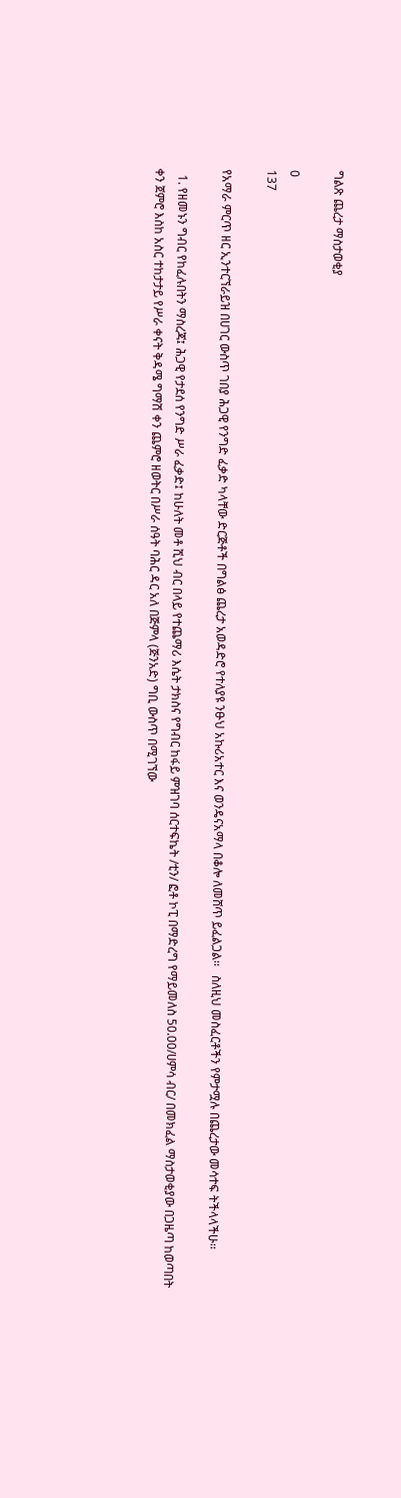ግልጽ ጨረታ ማስታወቂያ

0
137

የአማራ ምርጥ ዘር ኢንተርኘራይዝ በሀገር ውስጥ ገበያ ሕጋዊ የንግድ ፈቃድ ካላቸው ድርጅቶች በግልፅ ጨረታ አወዳድሮ የተለያዩ ንፁህ አኩሪአተር እና ወንዴናአማላ በቆሎ ለመሸጥ ይፈልጋል፡፡   ስለዚህ መስፈርቶችን የምታሟሉ በጨረታው መሳተፍ ትችላላችሁ፡፡

  1. የዘመኑን ግብር የከፈሉበትን ማስረጃ፤ ሕጋዊ የታደሰ የንግድ ሥራ ፈቃድ፤ ከሁለት መቶ ሺህ ብር በላይ የተጨማሪ እሴት ታክስና የግብር ከፋይ ምዝገባ ሰርተፍኬት /ቲን/ ፎቶ ኮፒ በማድረግ የማይመለስ 50.00/ሀምሳ ብር/ በመክፈል ማስታወቂያው በጋዜጣ ከወጣበት ቀን ጀምሮ እስከ አስር ተከታታይ የሥራ ቀናት ቅዳሜ ግማሽ ቀን ጨምሮ ዘወትር በሥራ ሰዓት ባሕር ዳር አለ በጅምላ (ጅንአድ) ግቢ ውስጥ በሚገኘው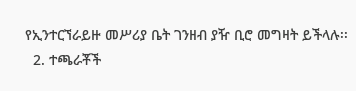የኢንተርኘራይዙ መሥሪያ ቤት ገንዘብ ያዥ ቢሮ መግዛት ይችላሉ፡፡
  2. ተጫራቾች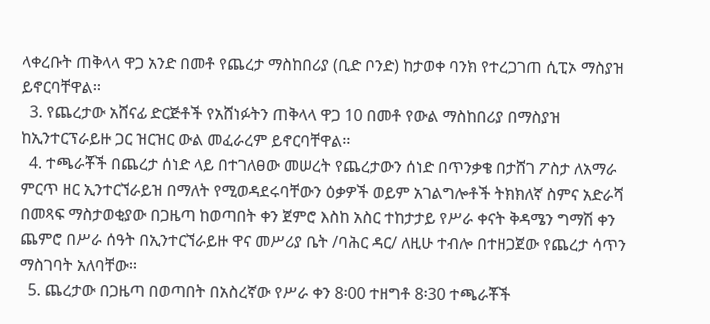ላቀረቡት ጠቅላላ ዋጋ አንድ በመቶ የጨረታ ማስከበሪያ (ቢድ ቦንድ) ከታወቀ ባንክ የተረጋገጠ ሲፒኦ ማስያዝ ይኖርባቸዋል፡፡
  3. የጨረታው አሸናፊ ድርጅቶች የአሸነፉትን ጠቅላላ ዋጋ 10 በመቶ የውል ማስከበሪያ በማስያዝ ከኢንተርፕራይዙ ጋር ዝርዝር ውል መፈራረም ይኖርባቸዋል፡፡
  4. ተጫራቾች በጨረታ ሰነድ ላይ በተገለፀው መሠረት የጨረታውን ሰነድ በጥንቃቄ በታሸገ ፖስታ ለአማራ ምርጥ ዘር ኢንተርኘራይዝ በማለት የሚወዳደሩባቸውን ዕቃዎች ወይም አገልግሎቶች ትክክለኛ ስምና አድራሻ በመጻፍ ማስታወቂያው በጋዜጣ ከወጣበት ቀን ጀምሮ እስከ አስር ተከታታይ የሥራ ቀናት ቅዳሜን ግማሽ ቀን ጨምሮ በሥራ ሰዓት በኢንተርኘራይዙ ዋና መሥሪያ ቤት /ባሕር ዳር/ ለዚሁ ተብሎ በተዘጋጀው የጨረታ ሳጥን ማስገባት አለባቸው፡፡
  5. ጨረታው በጋዜጣ በወጣበት በአስረኛው የሥራ ቀን 8፡00 ተዘግቶ 8፡30 ተጫራቾች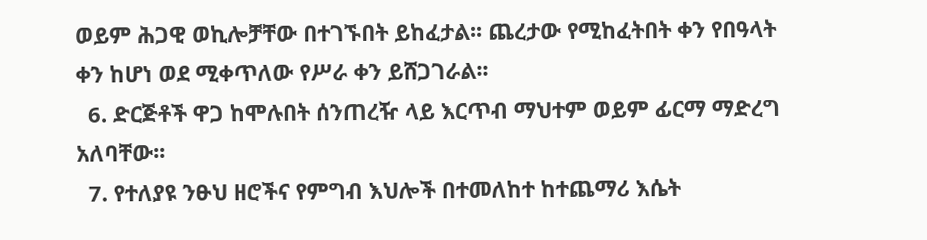ወይም ሕጋዊ ወኪሎቻቸው በተገኙበት ይከፈታል፡፡ ጨረታው የሚከፈትበት ቀን የበዓላት ቀን ከሆነ ወደ ሚቀጥለው የሥራ ቀን ይሸጋገራል፡፡
  6. ድርጅቶች ዋጋ ከሞሉበት ሰንጠረዥ ላይ እርጥብ ማህተም ወይም ፊርማ ማድረግ አለባቸው፡፡
  7. የተለያዩ ንፁህ ዘሮችና የምግብ እህሎች በተመለከተ ከተጨማሪ እሴት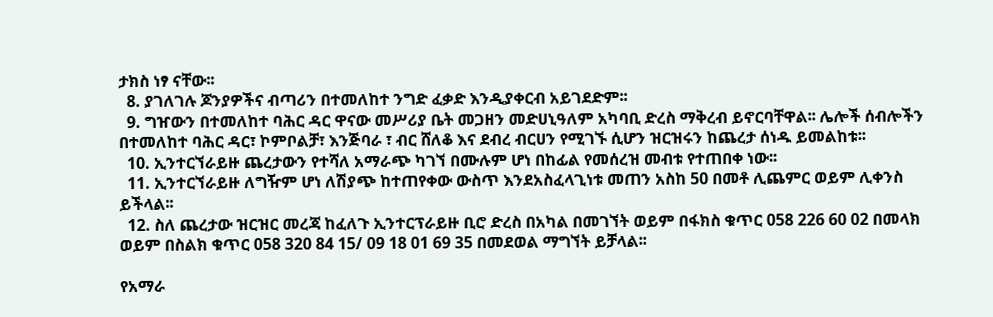ታክስ ነፃ ናቸው፡፡
  8. ያገለገሉ ጆንያዎችና ብጣሪን በተመለከተ ንግድ ፈቃድ እንዲያቀርብ አይገደድም፡፡
  9. ግዠውን በተመለከተ ባሕር ዳር ዋናው መሥሪያ ቤት መጋዘን መድሀኒዓለም አካባቢ ድረስ ማቅረብ ይኖርባቸዋል፡፡ ሌሎች ሰብሎችን በተመለከተ ባሕር ዳር፣ ኮምቦልቻ፣ እንጅባራ ፣ ብር ሸለቆ እና ደብረ ብርሀን የሚገኙ ሲሆን ዝርዝሩን ከጨረታ ሰነዱ ይመልከቱ፡፡
  10. ኢንተርኘራይዙ ጨረታውን የተሻለ አማራጭ ካገኘ በሙሉም ሆነ በከፊል የመሰረዝ መብቱ የተጠበቀ ነው፡፡
  11. ኢንተርኘራይዙ ለግዥም ሆነ ለሽያጭ ከተጠየቀው ውስጥ እንደአስፈላጊነቱ መጠን አስከ 50 በመቶ ሊጨምር ወይም ሊቀንስ ይችላል፡፡
  12. ስለ ጨረታው ዝርዝር መረጃ ከፈለጉ ኢንተርፕራይዙ ቢሮ ድረስ በአካል በመገኘት ወይም በፋክስ ቁጥር 058 226 60 02 በመላክ ወይም በስልክ ቁጥር 058 320 84 15/ 09 18 01 69 35 በመደወል ማግኘት ይቻላል፡፡

የአማራ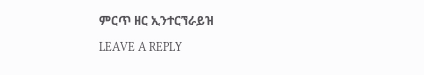ምርጥ ዘር ኢንተርኘራይዝ

LEAVE A REPLY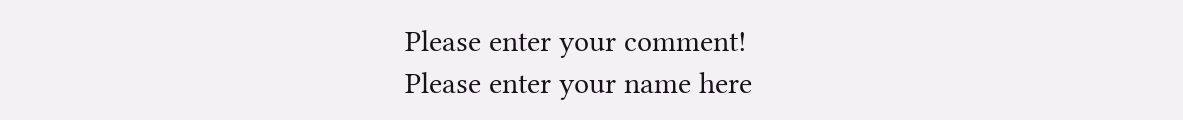Please enter your comment!
Please enter your name here